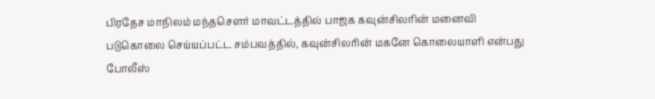பிரதேச மாநிலம் மந்தசௌர் மாவட்டத்தில் பாஜக கவுன்சிலரின் மனைவி படுகொலை செய்யப்பட்ட சம்பவத்தில், கவுன்சிலரின் மகனே கொலையாளி என்பது போலீஸ்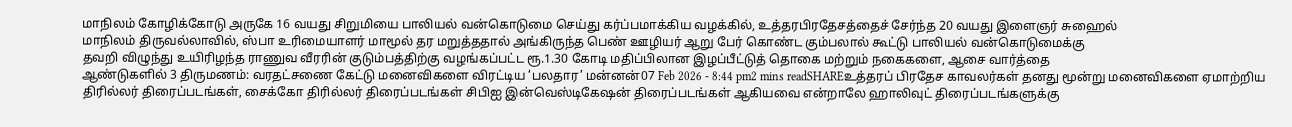மாநிலம் கோழிக்கோடு அருகே 16 வயது சிறுமியை பாலியல் வன்கொடுமை செய்து கர்ப்பமாக்கிய வழக்கில், உத்தரபிரதேசத்தைச் சேர்ந்த 20 வயது இளைஞர் சுஹைல்
மாநிலம் திருவல்லாவில், ஸ்பா உரிமையாளர் மாமூல் தர மறுத்ததால் அங்கிருந்த பெண் ஊழியர் ஆறு பேர் கொண்ட கும்பலால் கூட்டு பாலியல் வன்கொடுமைக்கு
தவறி விழுந்து உயிரிழந்த ராணுவ வீரரின் குடும்பத்திற்கு வழங்கப்பட்ட ரூ.1.30 கோடி மதிப்பிலான இழப்பீட்டுத் தொகை மற்றும் நகைகளை, ஆசை வார்த்தை
ஆண்டுகளில் 3 திருமணம்: வரதட்சணை கேட்டு மனைவிகளை விரட்டிய ‘பலதார’ மன்னன்07 Feb 2026 - 8:44 pm2 mins readSHAREஉத்தரப் பிரதேச காவலர்கள் தனது மூன்று மனைவிகளை ஏமாற்றிய
திரில்லர் திரைப்படங்கள், சைக்கோ திரில்லர் திரைப்படங்கள் சிபிஐ இன்வெஸ்டிகேஷன் திரைப்படங்கள் ஆகியவை என்றாலே ஹாலிவுட் திரைப்படங்களுக்கு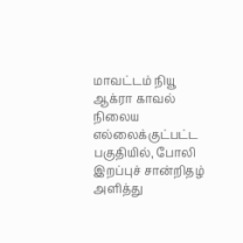மாவட்டம் நியூ ஆக்ரா காவல் நிலைய எல்லைக்குட்பட்ட பகுதியில், போலி இறப்புச் சான்றிதழ் அளித்து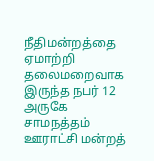நீதிமன்றத்தை ஏமாற்றி தலைமறைவாக இருந்த நபர் 12
அருகே சாமநத்தம் ஊராட்சி மன்றத்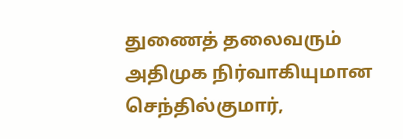துணைத் தலைவரும் அதிமுக நிர்வாகியுமான செந்தில்குமார்,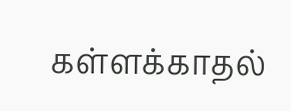கள்ளக்காதல்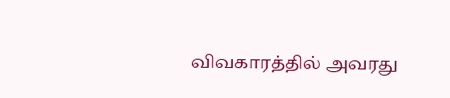விவகாரத்தில் அவரது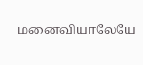மனைவியாலேயே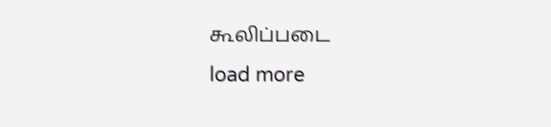கூலிப்படை
load more